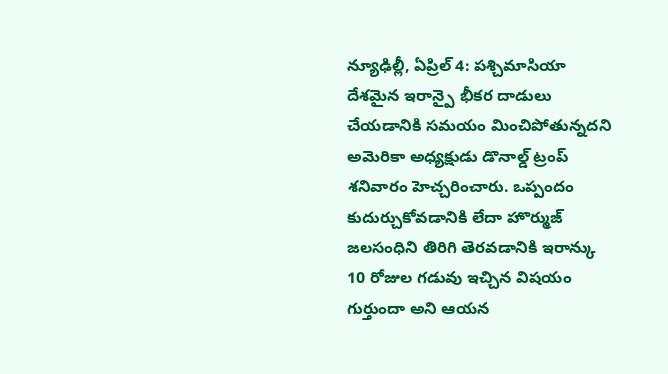న్యూఢిల్లీ, ఏప్రిల్ 4: పశ్చిమాసియా దేశమైన ఇరాన్పై భీకర దాడులు చేయడానికి సమయం మించిపోతున్నదని అమెరికా అధ్యక్షుడు డొనాల్డ్ ట్రంప్ శనివారం హెచ్చరించారు. ఒప్పందం కుదుర్చుకోవడానికి లేదా హొర్ముజ్ జలసంధిని తిరిగి తెరవడానికి ఇరాన్కు 10 రోజుల గడువు ఇచ్చిన విషయం గుర్తుందా అని ఆయన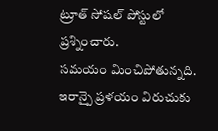ట్రూత్ సోషల్ పోస్టులో ప్రశ్నించారు.
సమయం మించిపోతున్నది. ఇరాన్పై ప్రళయం విరుచుకు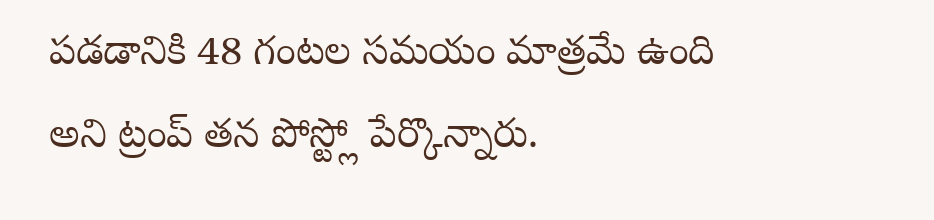పడడానికి 48 గంటల సమయం మాత్రమే ఉంది అని ట్రంప్ తన పోస్ట్లో పేర్కొన్నారు.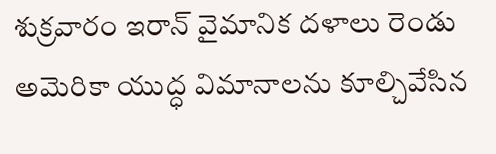శుక్రవారం ఇరాన్ వైమానిక దళాలు రెండు అమెరికా యుద్ధ విమానాలను కూల్చివేసిన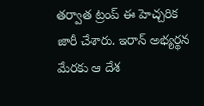తర్వాత ట్రంప్ ఈ హెచ్చరిక జారీ చేశారు. ఇరాన్ అభ్యర్థన మేరకు ఆ దేశ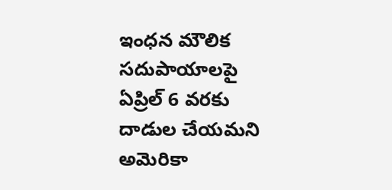ఇంధన మౌలిక సదుపాయాలపై ఏప్రిల్ 6 వరకు దాడుల చేయమని అమెరికా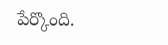పేర్కొంది.